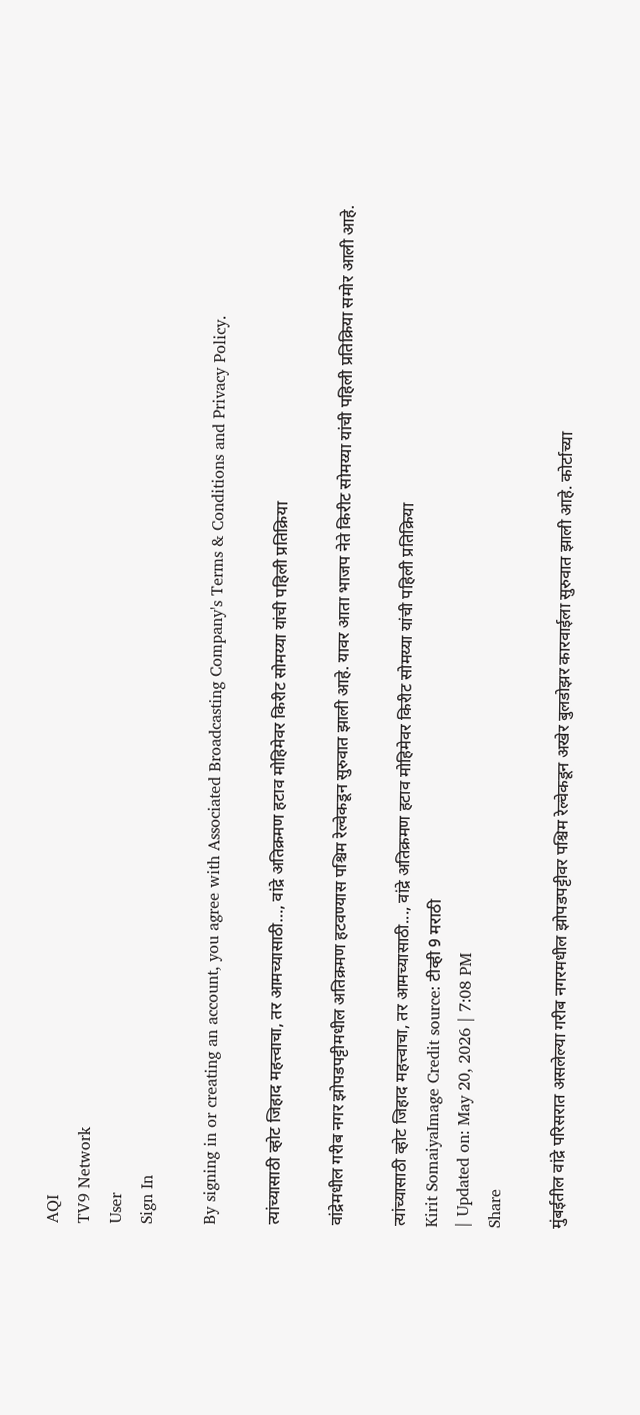AQI
TV9 Network
User
Sign In

By signing in or creating an account, you agree with Associated Broadcasting Company's Terms & Conditions and Privacy Policy.

त्यांच्यासाठी व्होट जिहाद महत्त्वाचा, तर आमच्यासाठी…, वांद्रे अतिक्रमण हटाव मोहिमेवर किरीट सोमय्या यांची पहिली प्रतिक्रिया

वांद्रेमधील गरीब नगर झोपडपट्टीमधील अतिक्रमण हटवण्यास पश्चिम रेल्वेकडून सुरुवात झाली आहे. यावर आता भाजप नेते किरीट सोमय्या यांची पहिली प्रतिक्रिया समोर आली आहे.

त्यांच्यासाठी व्होट जिहाद महत्त्वाचा, तर आमच्यासाठी..., वांद्रे अतिक्रमण हटाव मोहिमेवर किरीट सोमय्या यांची पहिली प्रतिक्रिया
Kirit SomaiyaImage Credit source: टीव्ही 9 मराठी
| Updated on: May 20, 2026 | 7:08 PM
Share

मुंबईतील वांद्रे परिसरात असलेल्या गरीब नगरमधील झोपडपट्टीवर पश्चिम रेल्वेकडून अखेर बुलडोझर कारवाईला सुरुवात झाली आहे. कोर्टाच्या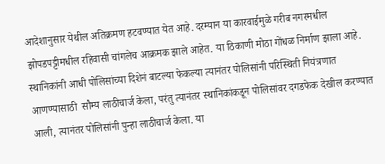आदेशानुसार येथील अतिक्रमण हटवण्यात येत आहे. दरम्यान या कारवाईमुळे गरीब नगरमधील झोपडपट्टीमधील रहिवासी चांगलेच आक्रमक झाले आहेत. या ठिकाणी मोठा गोंधळ निर्माण झाला आहे.  स्थानिकांनी आधी पोलिसांच्या दिशेनं बाटल्या फेकल्या त्यानंतर पोलिसांनी परिस्थिती नियंत्रणात आणण्यासाठी  सौम्य लाठीचार्ज केला, परंतु त्यानंतर स्थानिकांकडून पोलिसांवर दगडफेक देखील करण्यात आली, त्यानंतर पोलिसांनी पुन्हा लाठीचार्ज केला. या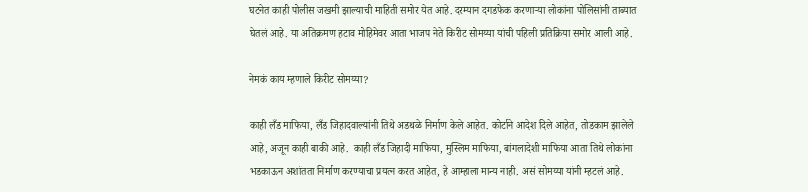घटनेत काही पोलीस जखमी झाल्याची माहिती समोर येत आहे. दरम्यान दगडफेक करणाऱ्या लोकांना पोलिसांनी ताब्यात घेतलं आहे. या अतिक्रमण हटाव मोहिमेवर आता भाजप नेते किरीट सोमय्या यांची पहिली प्रतिक्रिया समोर आली आहे.

नेमकं काय म्हणाले किरीट सोमय्या?

काही लँड माफिया, लँड जिहादवाल्यांनी तिथे अडथळे निर्माण केले आहेत. कोर्टाने आदेश दिले आहेत, तोडकाम झालेले आहे, अजून काही बाकी आहे.  काही लँड जिहादी माफिया, मुस्लिम माफिया, बांगलादेशी माफिया आता तिथे लोकांना भडकाऊन अशांतता निर्माण करण्याचा प्रयत्न करत आहेत, हे आम्हाला मान्य नाही. असं सोमय्या यांनी म्हटलं आहे.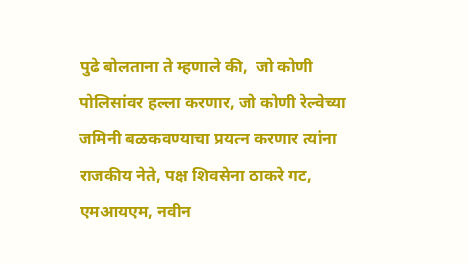पुढे बोलताना ते म्हणाले की,  जो कोणी पोलिसांवर हल्ला करणार, जो कोणी रेल्वेच्या जमिनी बळकवण्याचा प्रयत्न करणार त्यांना राजकीय नेते, पक्ष शिवसेना ठाकरे गट, एमआयएम, नवीन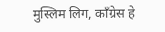मुस्लिम लिग, काँग्रेस हे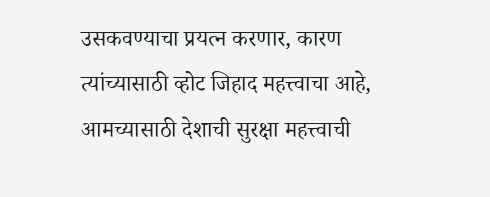उसकवण्याचा प्रयत्न करणार, कारण त्यांच्यासाठी व्होट जिहाद महत्त्वाचा आहे, आमच्यासाठी देशाची सुरक्षा महत्त्वाची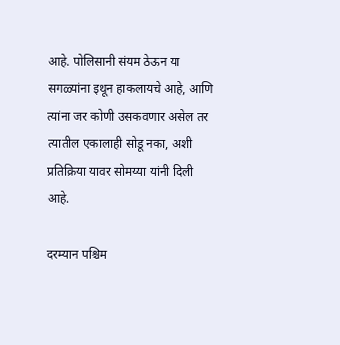आहे. पोलिसानी संयम ठेऊन या सगळ्यांना इथून हाकलायचे आहे, आणि त्यांना जर कोणी उसकवणार असेल तर त्यातील एकालाही सोडू नका, अशी प्रतिक्रिया यावर सोमय्या यांनी दिली आहे.

दरम्यान पश्चिम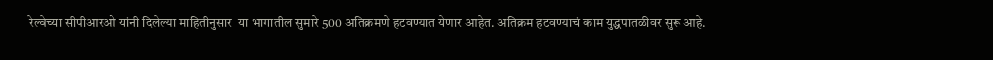रेल्वेच्या सीपीआरओ यांनी दिलेल्या माहितीनुसार  या भागातील सुमारे 500 अतिक्रमणे हटवण्यात येणार आहेत. अतिक्रम हटवण्याचं काम युद्धपातळीवर सुरू आहे.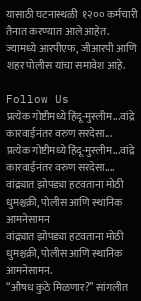यासाठी घटनास्थळी  १२०० कर्मचारी तैनात करण्यात आले आहेत. ज्यामध्ये आरपीएफ, जीआरपी आणि शहर पोलीस यांचा समावेश आहे.

Follow Us
प्रत्येक गोष्टीमध्ये हिंदू-मुस्लीम...वांद्रे कारवाईनंतर वरुण सरदेसा...
प्रत्येक गोष्टीमध्ये हिंदू-मुस्लीम...वांद्रे कारवाईनंतर वरुण सरदेसा....
वांद्र्यात झोपड्या हटवताना मोठी धुमश्चक्री, पोलीस आणि स्थानिक आमनेसामन
वांद्र्यात झोपड्या हटवताना मोठी धुमश्चक्री, पोलीस आणि स्थानिक आमनेसामन.
“औषध कुठे मिळणार?” सांगलीत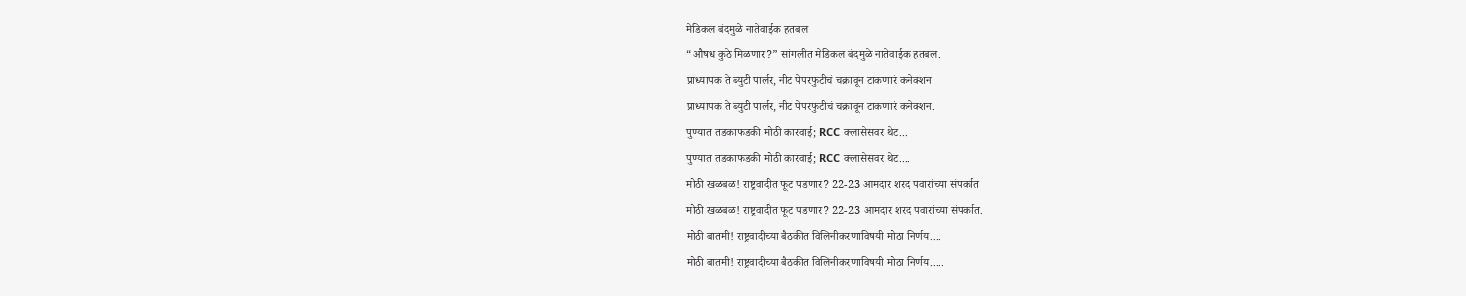मेडिकल बंदमुळे नातेवाईक हतबल
“औषध कुठे मिळणार?” सांगलीत मेडिकल बंदमुळे नातेवाईक हतबल.
प्राध्यापक ते ब्युटी पार्लर, नीट पेपरफुटीचं चक्रावून टाकणारं कनेक्शन
प्राध्यापक ते ब्युटी पार्लर, नीट पेपरफुटीचं चक्रावून टाकणारं कनेक्शन.
पुण्यात तडकाफडकी मोठी कारवाई; RCC क्लासेसवर थेट...
पुण्यात तडकाफडकी मोठी कारवाई; RCC क्लासेसवर थेट....
मोठी खळबळ! राष्ट्रवादीत फूट पडणार? 22-23 आमदार शरद पवारांच्या संपर्कात
मोठी खळबळ! राष्ट्रवादीत फूट पडणार? 22-23 आमदार शरद पवारांच्या संपर्कात.
मोठी बातमी! राष्ट्रवादीच्या बैठकीत विलिनीकरणाविषयी मोठा निर्णय....
मोठी बातमी! राष्ट्रवादीच्या बैठकीत विलिनीकरणाविषयी मोठा निर्णय.....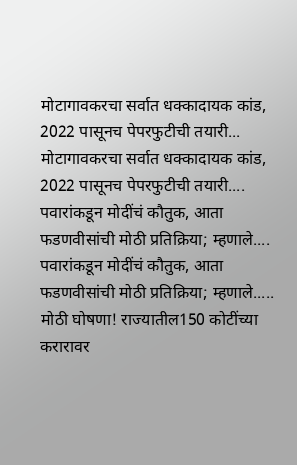मोटागावकरचा सर्वात धक्कादायक कांड, 2022 पासूनच पेपरफुटीची तयारी...
मोटागावकरचा सर्वात धक्कादायक कांड, 2022 पासूनच पेपरफुटीची तयारी....
पवारांकडून मोदींचं कौतुक, आता फडणवीसांची मोठी प्रतिक्रिया; म्हणाले....
पवारांकडून मोदींचं कौतुक, आता फडणवीसांची मोठी प्रतिक्रिया; म्हणाले.....
मोठी घोषणा! राज्यातील150 कोटींच्या करारावर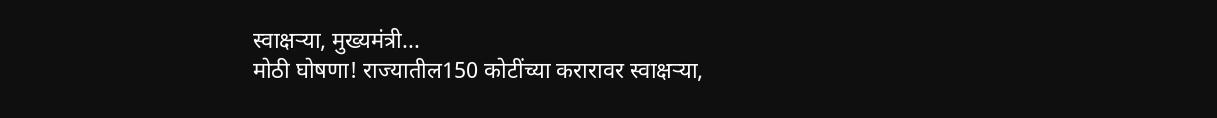स्वाक्षऱ्या, मुख्यमंत्री...
मोठी घोषणा! राज्यातील150 कोटींच्या करारावर स्वाक्षऱ्या,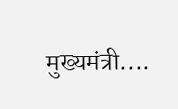मुख्यमंत्री....